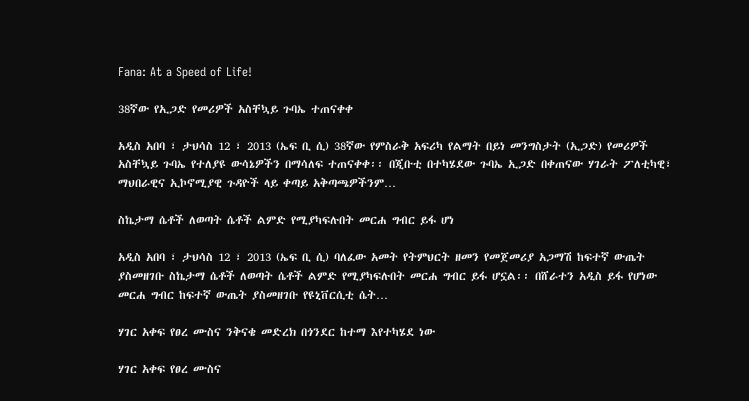Fana: At a Speed of Life!

38ኛው የኢጋድ የመሪዎች አስቸኳይ ጉባኤ ተጠናቀቀ

አዲስ አበባ ፣ ታህሳስ 12 ፣ 2013 (ኤፍ ቢ ሲ) 38ኛው የምስራቅ አፍሪካ የልማት በይነ መንግስታት (ኢጋድ) የመሪዎች አስቸኳይ ጉባኤ የተለያዩ ውሳኔዎችን በማሳለፍ ተጠናቀቀ፡፡ በጂቡቲ በተካሄደው ጉባኤ ኢጋድ በቀጠናው ሃገራት ፖለቲካዊ፣ ማህበራዊና ኢኮኖሚያዊ ጉዳዮች ላይ ቀጣይ አቅጣጫዎችንም…

ስኬታማ ሴቶች ለወጣት ሴቶች ልምድ የሚያካፍሉበት መርሐ ግብር ይፋ ሆነ

አዲስ አበባ ፣ ታህሳስ 12 ፣ 2013 (ኤፍ ቢ ሲ) ባለፈው አመት የትምህርት ዘመን የመጀመሪያ አጋማሽ ከፍተኛ ውጤት ያስመዘገቡ ስኬታማ ሴቶች ለወጣት ሴቶች ልምድ የሚያካፍሉበት መርሐ ግብር ይፋ ሆኗል፡፡ በሸራተን አዲስ ይፋ የሆነው መርሐ ግብር ከፍተኛ ውጤት ያስመዘገቡ የዩኒቨርሲቲ ሴት…

ሃገር አቀፍ የፀረ ሙስና ንቅናቄ መድረክ በጎንደር ከተማ እየተካሄደ ነው

ሃገር አቀፍ የፀረ ሙስና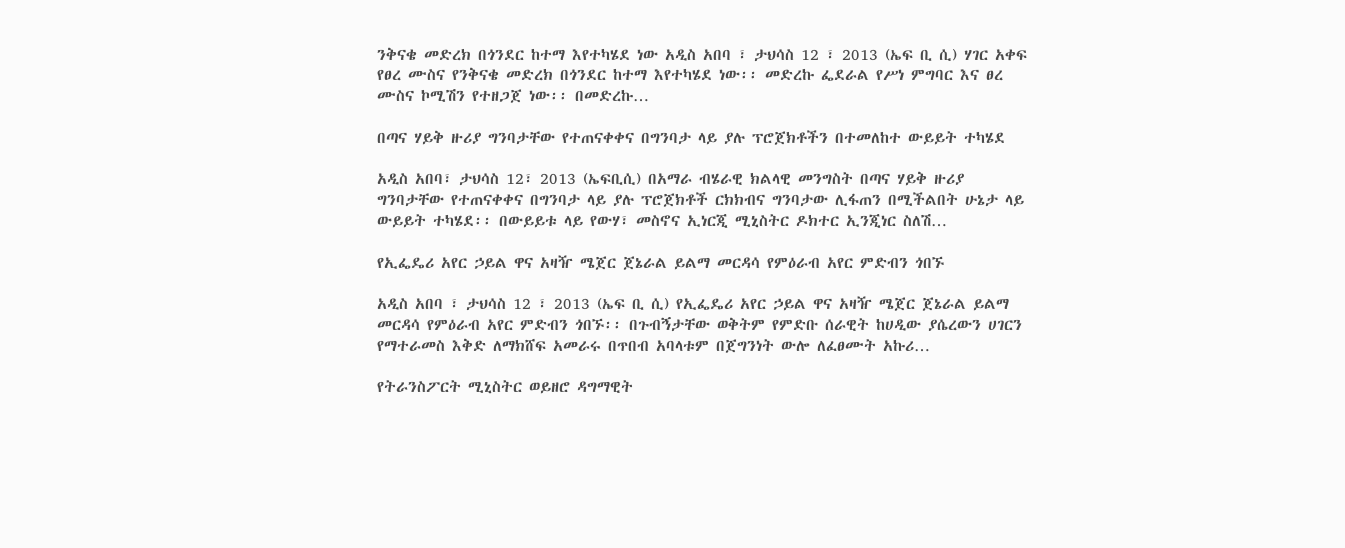ንቅናቄ መድረክ በጎንደር ከተማ እየተካሄደ ነው አዲስ አበባ ፣ ታህሳስ 12 ፣ 2013 (ኤፍ ቢ ሲ) ሃገር አቀፍ የፀረ ሙስና የንቅናቄ መድረክ በጎንደር ከተማ እየተካሄደ ነው፡፡ መድረኩ ፌደራል የሥነ ምግባር እና ፀረ ሙስና ኮሚሽን የተዘጋጀ ነው፡፡ በመድረኩ…

በጣና ሃይቅ ዙሪያ ግንባታቸው የተጠናቀቀና በግንባታ ላይ ያሉ ፕሮጀክቶችን በተመለከተ ውይይት ተካሄደ

አዲስ አበባ፣ ታህሳስ 12፣ 2013 (ኤፍቢሲ) በአማራ ብሄራዊ ክልላዊ መንግስት በጣና ሃይቅ ዙሪያ ግንባታቸው የተጠናቀቀና በግንባታ ላይ ያሉ ፕሮጀክቶች ርክክብና ግንባታው ሊፋጠን በሚችልበት ሁኔታ ላይ ውይይት ተካሄደ፡፡ በውይይቱ ላይ የውሃ፣ መስኖና ኢነርጂ ሚኒስትር ዶክተር ኢንጂነር ስለሽ…

የኢፌዴሪ አየር ኃይል ዋና አዛዥ ሜጀር ጀኔራል ይልማ መርዳሳ የምዕራብ አየር ምድብን ጎበኙ

አዲስ አበባ ፣ ታህሳስ 12 ፣ 2013 (ኤፍ ቢ ሲ) የኢፌዴሪ አየር ኃይል ዋና አዛዥ ሜጀር ጀኔራል ይልማ መርዳሳ የምዕራብ አየር ምድብን ጎበኙ፡፡ በጉብኝታቸው ወቅትም የምድቡ ሰራዊት ከሀዲው ያሴረውን ሀገርን የማተራመስ እቅድ ለማክሸፍ አመራሩ በጥበብ አባላቱም በጀግንነት ውሎ ለፈፀሙት አኩሪ…

የትራንስፖርት ሚኒስትር ወይዘሮ ዳግማዊት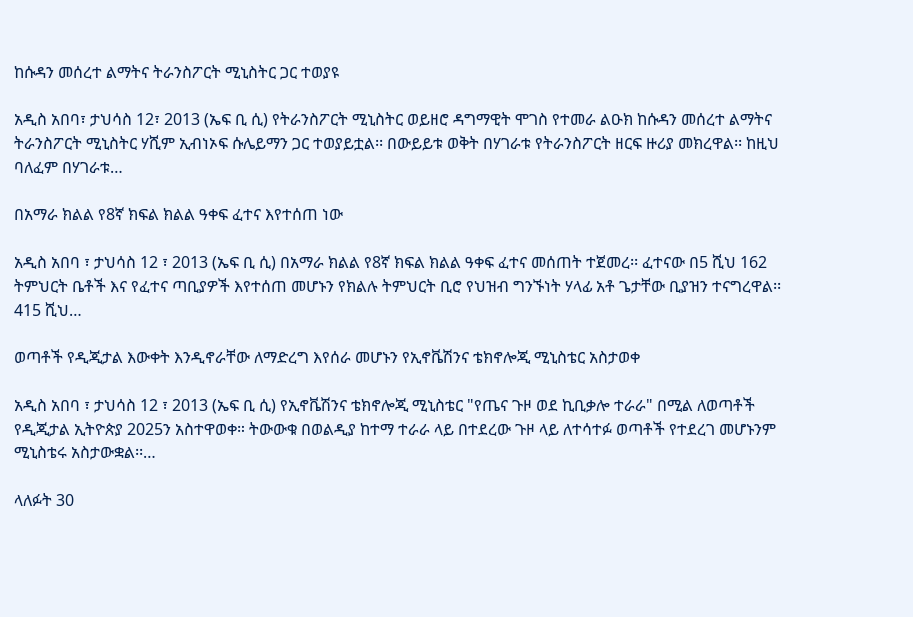ከሱዳን መሰረተ ልማትና ትራንስፖርት ሚኒስትር ጋር ተወያዩ

አዲስ አበባ፣ ታህሳስ 12፣ 2013 (ኤፍ ቢ ሲ) የትራንስፖርት ሚኒስትር ወይዘሮ ዳግማዊት ሞገስ የተመራ ልዑክ ከሱዳን መሰረተ ልማትና ትራንስፖርት ሚኒስትር ሃሺም ኢብነኦፍ ሱሌይማን ጋር ተወያይቷል፡፡ በውይይቱ ወቅት በሃገራቱ የትራንስፖርት ዘርፍ ዙሪያ መክረዋል፡፡ ከዚህ ባለፈም በሃገራቱ…

በአማራ ክልል የ8ኛ ክፍል ክልል ዓቀፍ ፈተና እየተሰጠ ነው

አዲስ አበባ ፣ ታህሳስ 12 ፣ 2013 (ኤፍ ቢ ሲ) በአማራ ክልል የ8ኛ ክፍል ክልል ዓቀፍ ፈተና መሰጠት ተጀመረ፡፡ ፈተናው በ5 ሺህ 162 ትምህርት ቤቶች እና የፈተና ጣቢያዎች እየተሰጠ መሆኑን የክልሉ ትምህርት ቢሮ የህዝብ ግንኙነት ሃላፊ አቶ ጌታቸው ቢያዝን ተናግረዋል፡፡ 415 ሺህ…

ወጣቶች የዲጂታል እውቀት እንዲኖራቸው ለማድረግ እየሰራ መሆኑን የኢኖቬሽንና ቴክኖሎጂ ሚኒስቴር አስታወቀ

አዲስ አበባ ፣ ታህሳስ 12 ፣ 2013 (ኤፍ ቢ ሲ) የኢኖቬሽንና ቴክኖሎጂ ሚኒስቴር "የጤና ጉዞ ወደ ኪቢቃሎ ተራራ" በሚል ለወጣቶች የዲጂታል ኢትዮጵያ 2025ን አስተዋወቀ። ትውውቁ በወልዲያ ከተማ ተራራ ላይ በተደረው ጉዞ ላይ ለተሳተፉ ወጣቶች የተደረገ መሆኑንም ሚኒስቴሩ አስታውቋል፡፡…

ላለፉት 30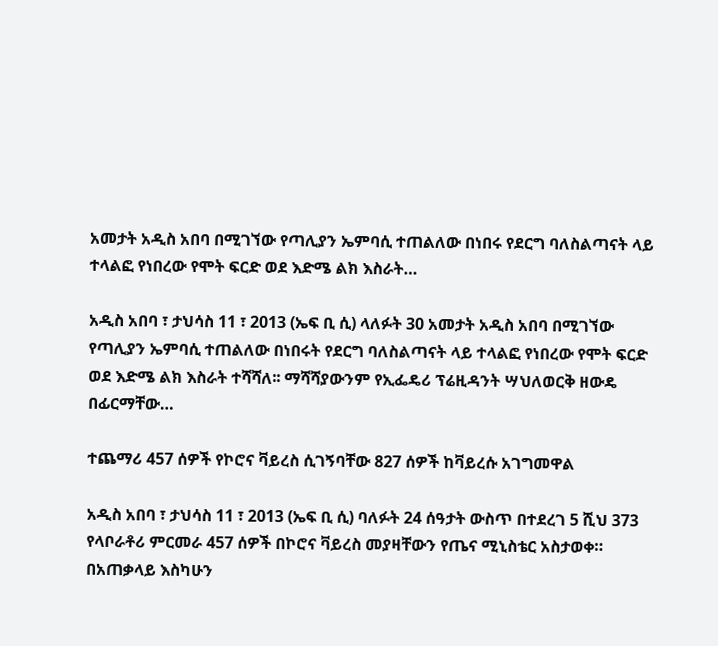አመታት አዲስ አበባ በሚገኘው የጣሊያን ኤምባሲ ተጠልለው በነበሩ የደርግ ባለስልጣናት ላይ ተላልፎ የነበረው የሞት ፍርድ ወደ እድሜ ልክ እስራት…

አዲስ አበባ ፣ ታህሳስ 11 ፣ 2013 (ኤፍ ቢ ሲ) ላለፉት 30 አመታት አዲስ አበባ በሚገኘው የጣሊያን ኤምባሲ ተጠልለው በነበሩት የደርግ ባለስልጣናት ላይ ተላልፎ የነበረው የሞት ፍርድ ወደ እድሜ ልክ እስራት ተሻሻለ፡፡ ማሻሻያውንም የኢፌዴሪ ፕሬዚዳንት ሣህለወርቅ ዘውዴ በፊርማቸው…

ተጨማሪ 457 ሰዎች የኮሮና ቫይረስ ሲገኝባቸው 827 ሰዎች ከቫይረሱ አገግመዋል

አዲስ አበባ ፣ ታህሳስ 11 ፣ 2013 (ኤፍ ቢ ሲ) ባለፉት 24 ሰዓታት ውስጥ በተደረገ 5 ሺህ 373 የላቦራቶሪ ምርመራ 457 ሰዎች በኮሮና ቫይረስ መያዛቸውን የጤና ሚኒስቴር አስታወቀ። በአጠቃላይ እስካሁን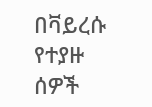በቫይረሱ የተያዙ ሰዎች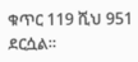ቁጥር 119 ሺህ 951 ደርሷል።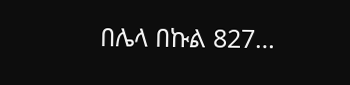በሌላ በኩል 827…